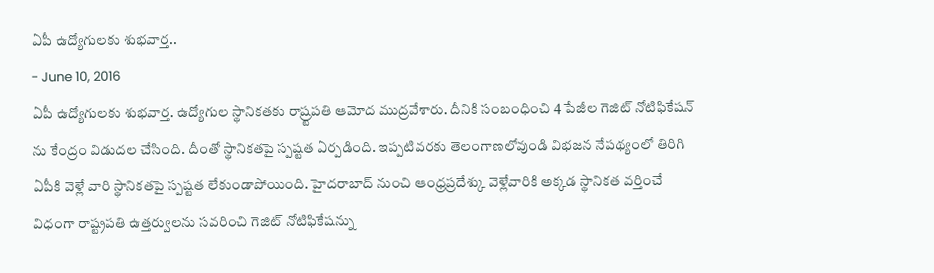ఏపీ ఉద్యోగులకు శుభవార్త..
- June 10, 2016
ఏపీ ఉద్యోగులకు శుభవార్త. ఉద్యోగుల స్థానికతకు రాష్ర్టపతి ఆమోద ముద్రవేశారు. దీనికి సంబంధించి 4 పేజీల గెజిట్ నోటిఫికేషన్ ను కేంద్రం విడుదల చేసింది. దీంతో స్థానికతపై స్పష్టత ఏర్పడింది. ఇప్పటివరకు తెలంగాణలోవుండి విభజన నేపథ్యంలో తిరిగి ఏపీకి వెళ్లే వారి స్థానికతపై స్పష్టత లేకుండాపోయింది. హైదరాబాద్ నుంచి ఆంధ్రప్రదేశ్కు వెళ్లేవారికి అక్కడ స్థానికత వర్తించే విధంగా రాష్ట్రపతి ఉత్తర్వులను సవరించి గెజిట్ నోటిఫికేషన్ను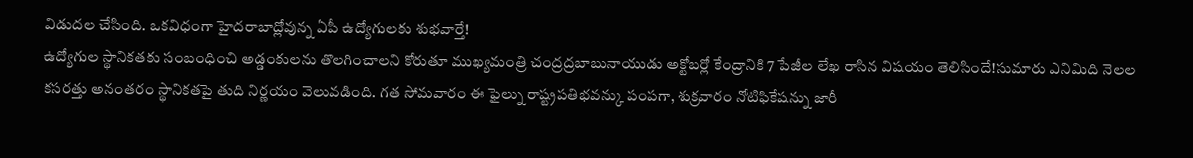విడుదల చేసింది. ఒకవిధంగా హైదరాబాద్లోవున్న ఏపీ ఉద్యోగులకు శుభవార్తే!
ఉద్యోగుల స్థానికతకు సంబంధించి అడ్డంకులను తొలగించాలని కోరుతూ ముఖ్యమంత్రి చంద్రద్రబాబునాయుడు అక్టోబర్లో కేంద్రానికి 7 పేజీల లేఖ రాసిన విషయం తెలిసిందే!సుమారు ఎనిమిది నెలల కసరత్తు అనంతరం స్థానికతపై తుది నిర్ణయం వెలువడింది. గత సోమవారం ఈ ఫైల్ను రాష్ట్రపతిభవన్కు పంపగా, శుక్రవారం నోటిఫికేషన్ను జారీ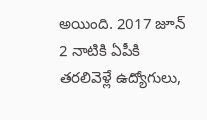అయింది. 2017 జూన్ 2 నాటికి ఏపీకి తరలివెళ్లే ఉద్యోగులు,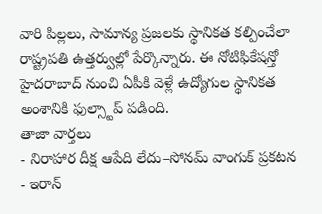వారి పిల్లలు, సామాన్య ప్రజలకు స్థానికత కల్పించేలా రాష్ట్రపతి ఉత్తర్వుల్లో పేర్కొన్నారు. ఈ నోటిఫికేషన్తో హైదరాబాద్ నుంచి ఏపీకి వెళ్లే ఉద్యోగుల స్థానికత అంశానికి ఫుల్స్టాప్ పడింది.
తాజా వార్తలు
- నిరాహార దీక్ష ఆపేది లేదు–సోనమ్ వాంగుక్ ప్రకటన
- ఇరాన్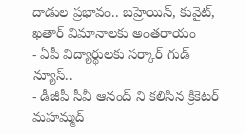దాడుల ప్రభావం.. బహ్రెయిన్, కువైట్, ఖతార్ విమానాలకు అంతరాయం
- ఏపీ విద్యార్థులకు సర్కార్ గుడ్ న్యూస్..
- డీజీపీ సీవీ ఆనంద్ ని కలిసిన క్రికెటర్ మహమ్మద్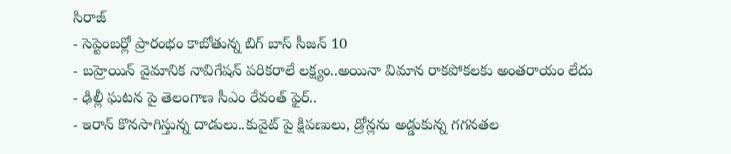సిరాజ్
- సెప్టెంబర్లో ప్రారంభం కాబోతున్న బిగ్ బాస్ సీజన్ 10
- బహ్రెయిన్ వైమానిక నావిగేషన్ పరికరాలే లక్ష్యం..అయినా విమాన రాకపోకలకు అంతరాయం లేదు
- ఢిల్లీ ఘటన పై తెలంగాణ సీఎం రేవంత్ ఫైర్..
- ఇరాన్ కొనసాగిస్తున్న దాడులు..కువైట్ పై క్షిపణులు, డ్రోన్లను అడ్డుకున్న గగనతల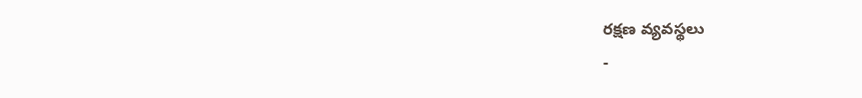రక్షణ వ్యవస్థలు
-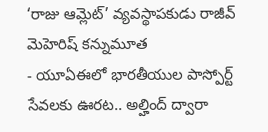‘రాజు ఆమ్లెట్’ వ్యవస్థాపకుడు రాజీవ్ మెహెరిష్ కన్నుమూత
- యూఏఈలో భారతీయుల పాస్పోర్ట్ సేవలకు ఊరట.. అల్హింద్ ద్వారా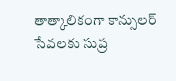తాత్కాలికంగా కాన్సులర్ సేవలకు సుప్ర